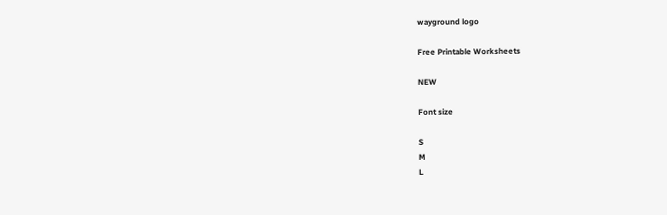wayground logo

Free Printable Worksheets

NEW

Font size

S
M
L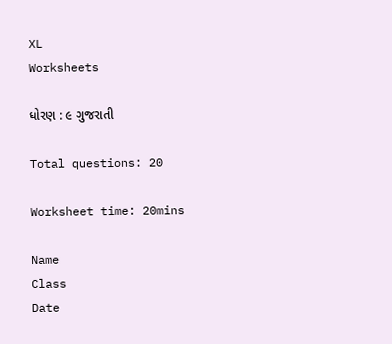XL
Worksheets

ધોરણ : ૯ ગુજરાતી

Total questions: 20

Worksheet time: 20mins

Name
Class
Date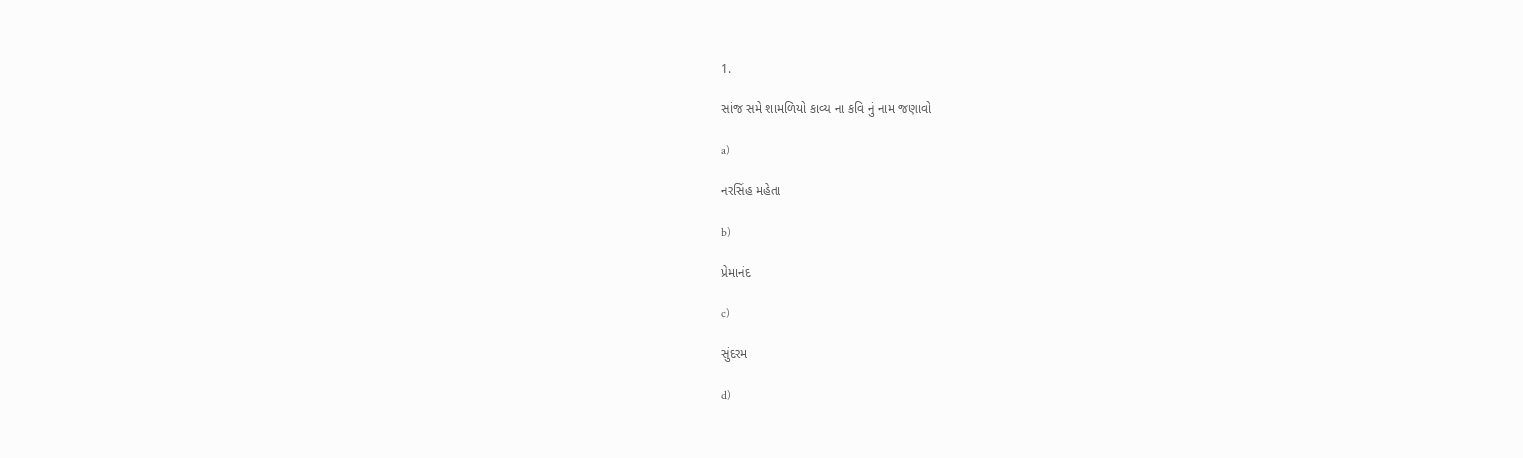1.

સાંજ સમે શામળિયો કાવ્ય ના કવિ નું નામ જણાવો

a)

નરસિંહ મહેતા

b)

પ્રેમાનંદ

c)

સુંદરમ

d)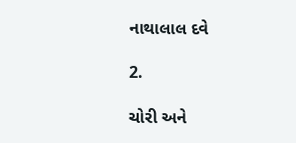નાથાલાલ દવે

2.

ચોરી અને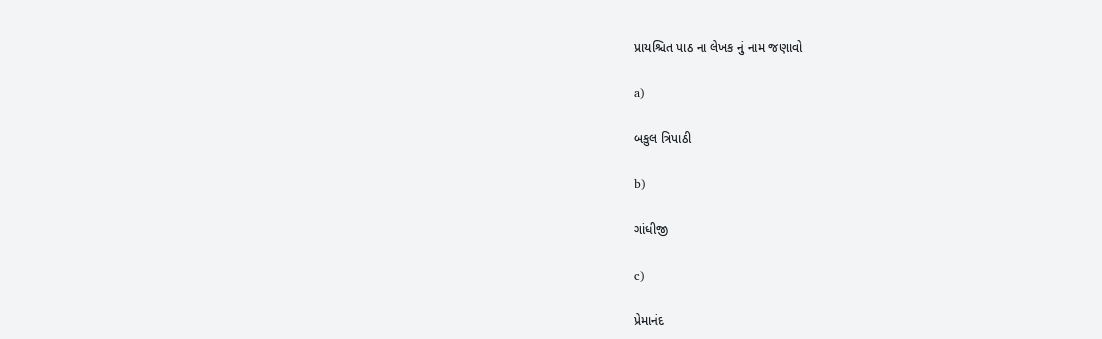પ્રાયશ્ચિત પાઠ ના લેખક નું નામ જણાવો

a)

બકુલ ત્રિપાઠી

b)

ગાંધીજી

c)

પ્રેમાનંદ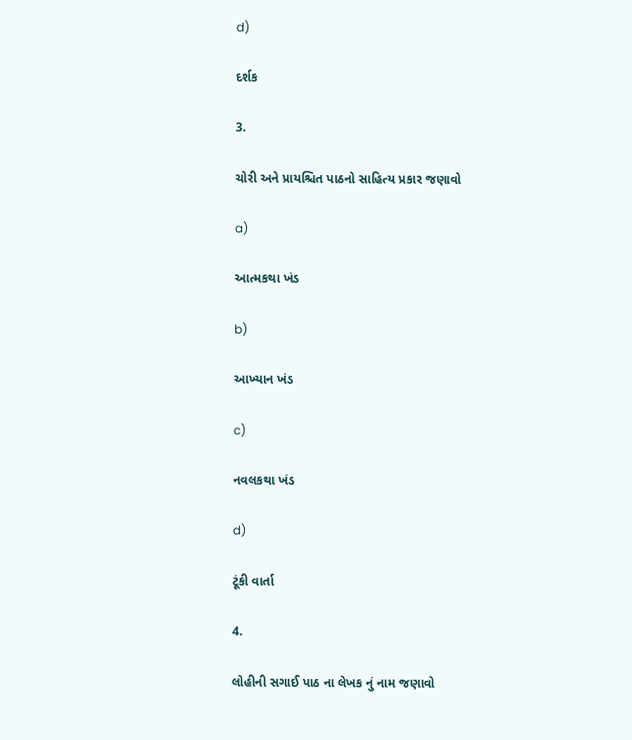d)

દર્શક

3.

ચોરી અને પ્રાયશ્ચિત પાઠનો સાહિત્ય પ્રકાર જણાવો

a)

આત્મકથા ખંડ

b)

આખ્યાન ખંડ

c)

નવલકથા ખંડ

d)

ટૂંકી વાર્તા

4.

લોહીની સગાઈ પાઠ ના લેખક નું નામ જણાવો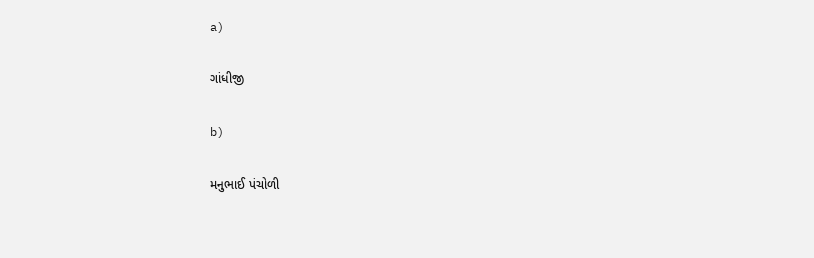a)

ગાંધીજી

b)

મનુભાઈ પંચોળી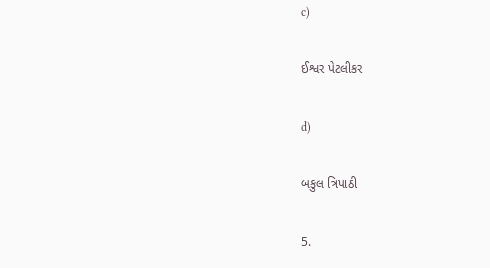c)

ઈશ્વર પેટલીકર

d)

બકુલ ત્રિપાઠી

5.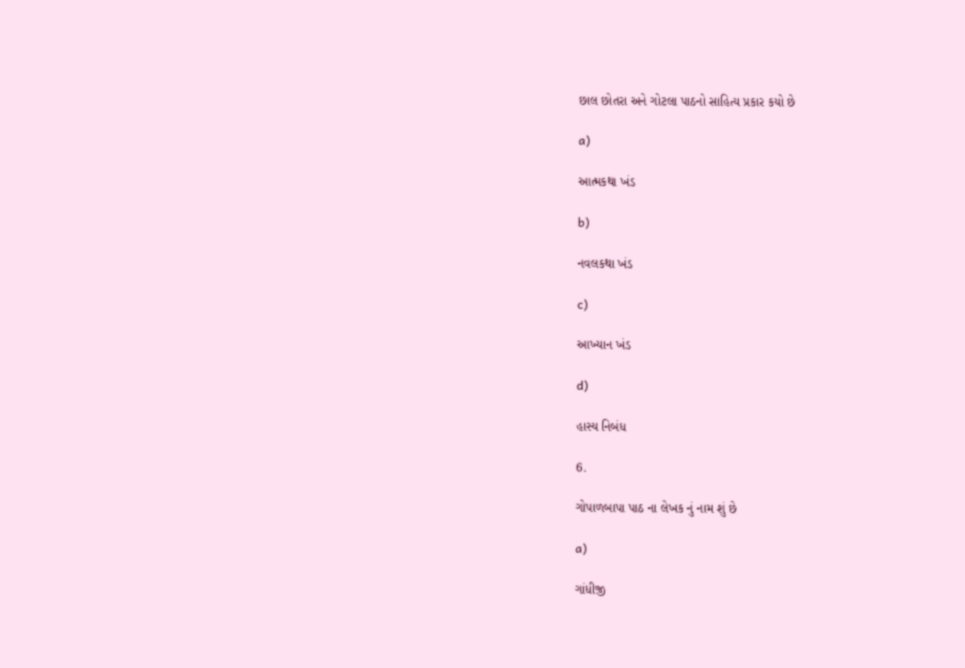છાલ છોતરા અને ગોટલા પાઠનો સાહિત્ય પ્રકાર કયો છે

a)

આત્મકથા ખંડ

b)

નવલકથા ખંડ

c)

આખ્યાન ખંડ

d)

હાસ્ય નિબંધ

6.

ગોપાળબાપા પાઠ ના લેખક નું નામ શું છે

a)

ગાંધીજી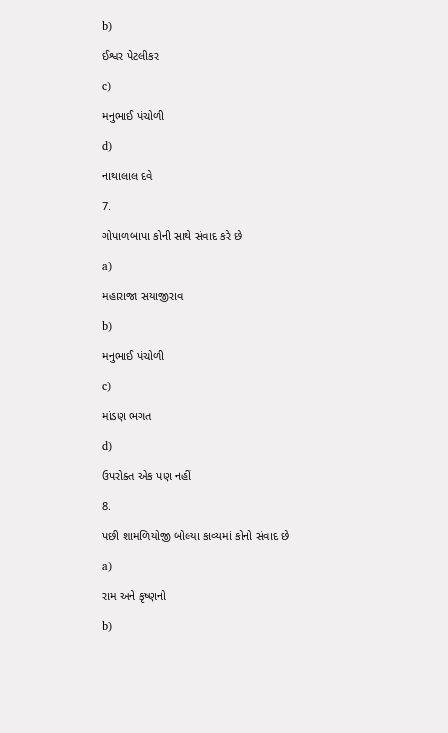b)

ઈશ્વર પેટલીકર

c)

મનુભાઈ પંચોળી

d)

નાથાલાલ દવે

7.

ગોપાળબાપા કોની સાથે સંવાદ કરે છે

a)

મહારાજા સયાજીરાવ

b)

મનુભાઈ પંચોળી

c)

માંડણ ભગત

d)

ઉપરોક્ત એક પણ નહીં

8.

પછી શામળિયોજી બોલ્યા કાવ્યમાં કોનો સંવાદ છે

a)

રામ અને કૃષ્ણનો

b)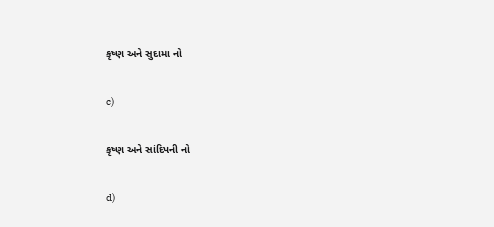કૃષ્ણ અને સુદામા નો

c)

કૃષ્ણ અને સાંદિપની નો

d)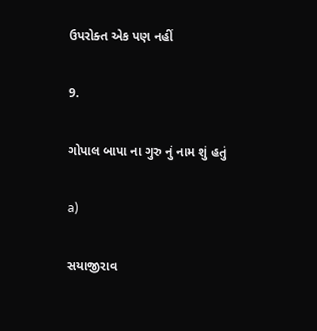ઉપરોક્ત એક પણ નહીં

9.

ગોપાલ બાપા ના ગુરુ નું નામ શું હતું

a)

સયાજીરાવ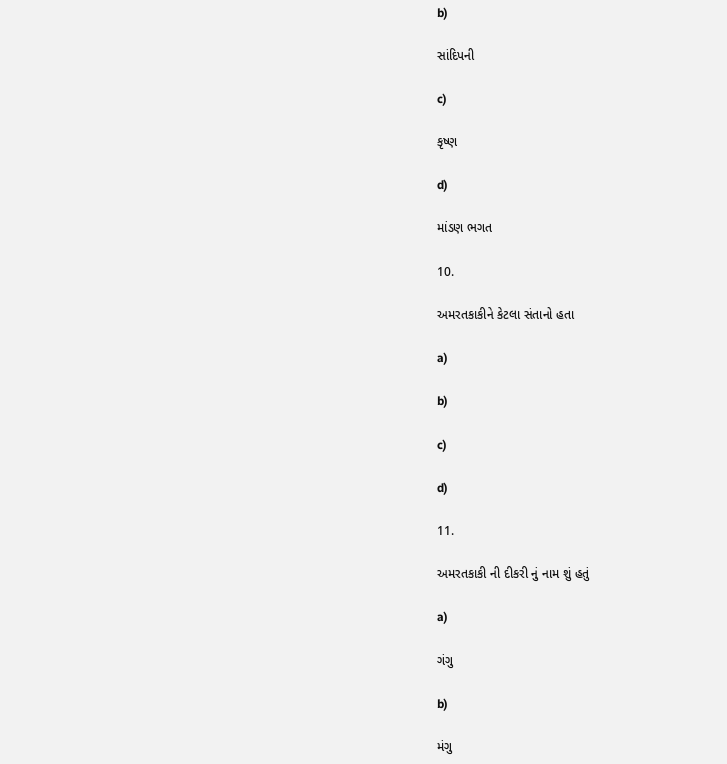b)

સાંદિપની

c)

કૃષ્ણ

d)

માંડણ ભગત

10.

અમરતકાકીને કેટલા સંતાનો હતા

a)

b)

c)

d)

11.

અમરતકાકી ની દીકરી નું નામ શું હતું

a)

ગંગુ

b)

મંગુ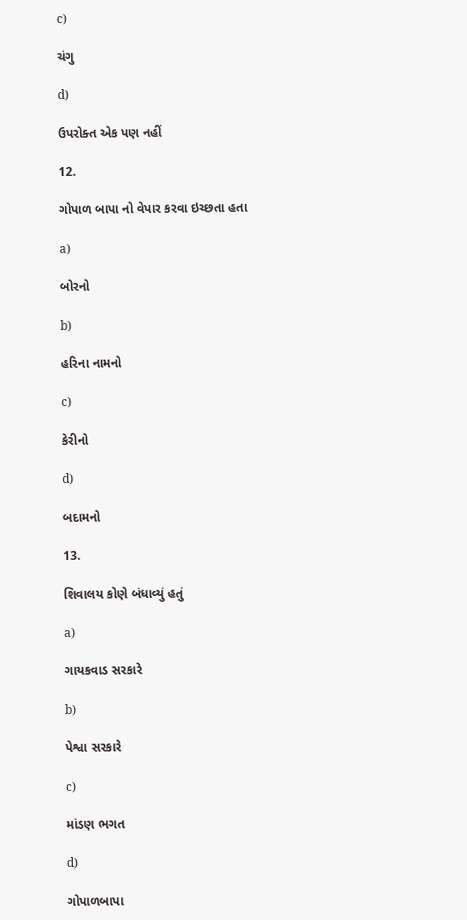c)

ચંગુ

d)

ઉપરોક્ત એક પણ નહીં

12.

ગોપાળ બાપા નો વેપાર કરવા ઇચ્છતા હતા

a)

બોરનો

b)

હરિના નામનો

c)

કેરીનો

d)

બદામનો

13.

શિવાલય કોણે બંધાવ્યું હતું

a)

ગાયકવાડ સરકારે

b)

પેશ્વા સરકારે

c)

માંડણ ભગત

d)

ગોપાળબાપા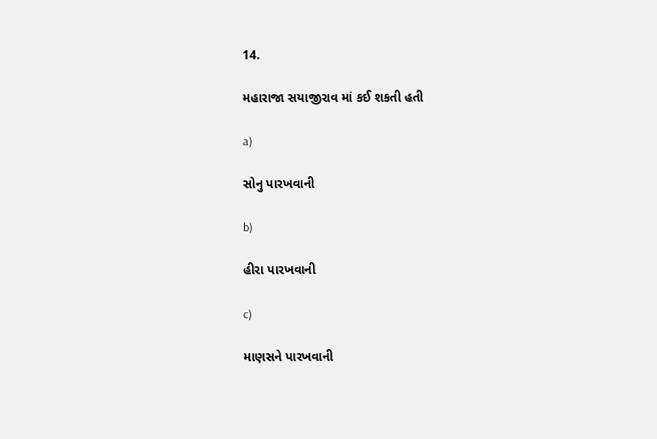14.

મહારાજા સયાજીરાવ માં કઈ શકતી હતી

a)

સોનુ પારખવાની

b)

હીરા પારખવાની

c)

માણસને પારખવાની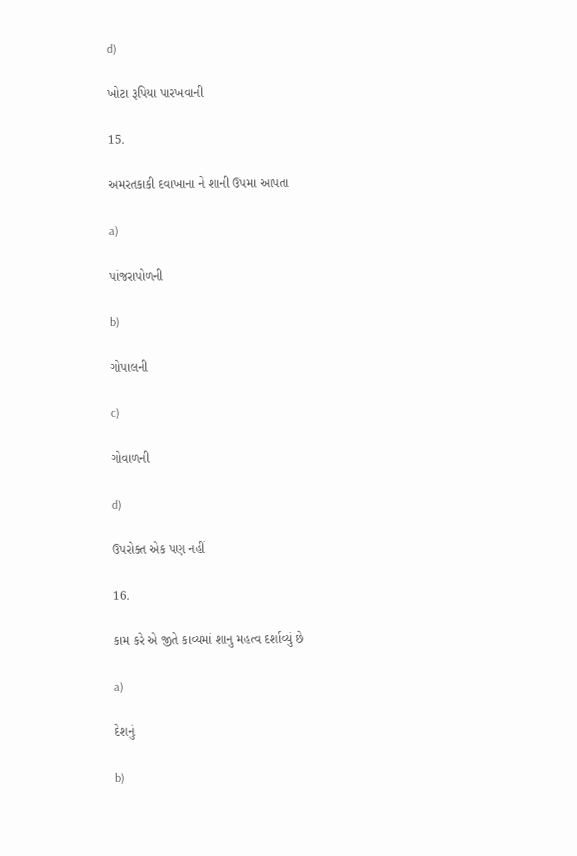d)

ખોટા રૂપિયા પારખવાની

15.

અમરતકાકી દવાખાના ને શાની ઉપમા આપતા

a)

પાંજરાપોળની

b)

ગોપાલની

c)

ગોવાળની

d)

ઉપરોક્ત એક પણ નહીં

16.

કામ કરે એ જીતે કાવ્યમાં શાનુ મહત્વ દર્શાવ્યું છે

a)

દેશનું

b)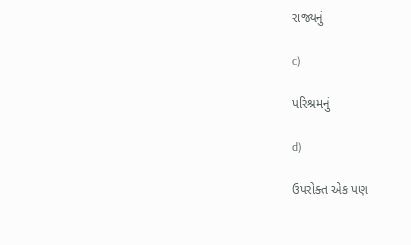રાજ્યનું

c)

પરિશ્રમનું

d)

ઉપરોક્ત એક પણ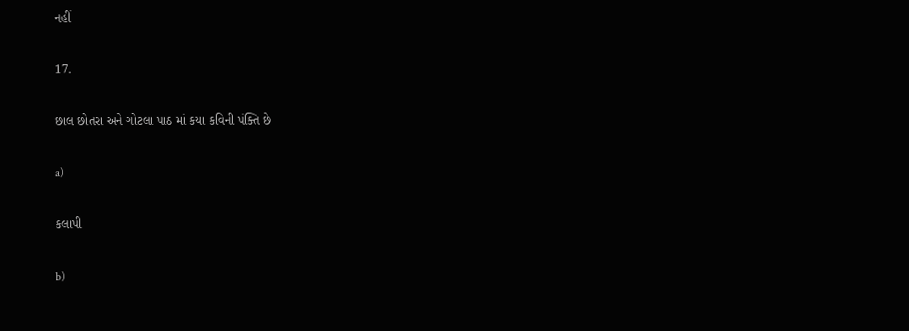નહીં

17.

છાલ છોતરા અને ગોટલા પાઠ માં કયા કવિની પંક્તિ છે

a)

કલાપી

b)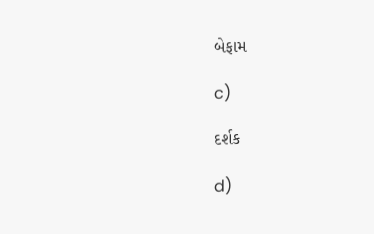બેફામ

c)

દર્શક

d)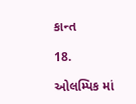કાન્ત

18.

ઓલમ્પિક માં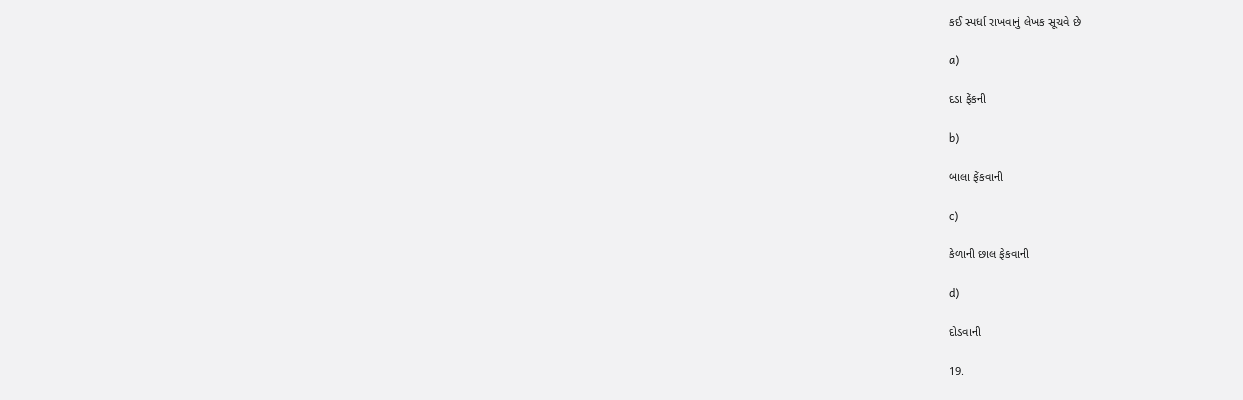કઈ સ્પર્ધા રાખવાનું લેખક સૂચવે છે

a)

દડા ફેંકની

b)

બાલા ફેંકવાની

c)

કેળાની છાલ ફેકવાની

d)

દોડવાની

19.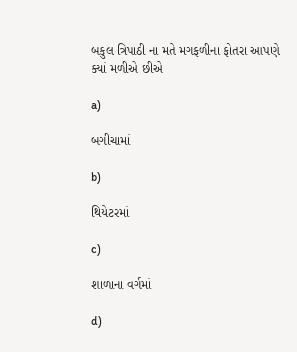બકુલ ત્રિપાઠી ના મતે મગફળીના ફોતરા આપણે ક્યાં મળીએ છીએ

a)

બગીચામાં

b)

થિયેટરમાં

c)

શાળાના વર્ગમાં

d)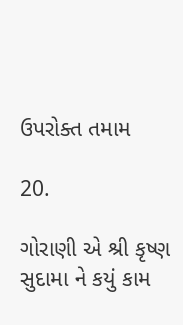ઉપરોક્ત તમામ

20.

ગોરાણી એ શ્રી કૃષ્ણ સુદામા ને કયું કામ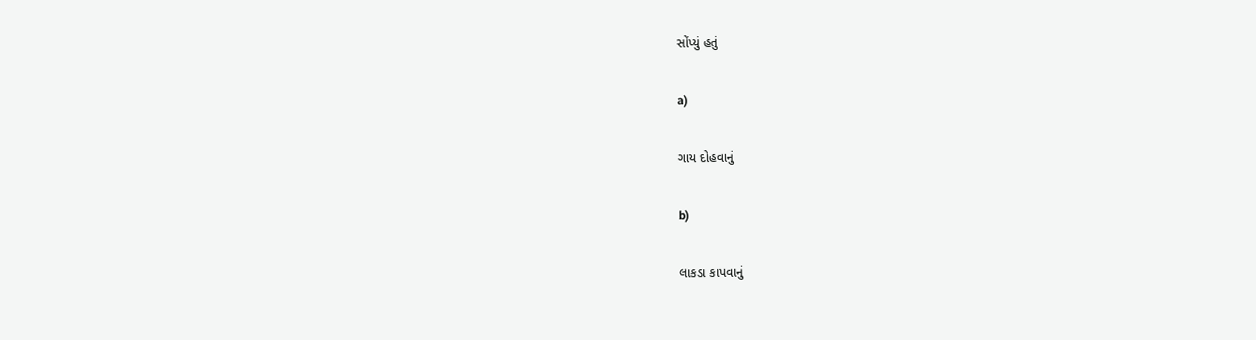સોંપ્યું હતું

a)

ગાય દોહવાનું

b)

લાકડા કાપવાનું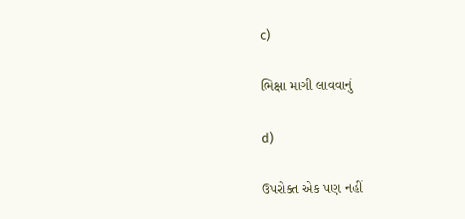c)

ભિક્ષા માગી લાવવાનું

d)

ઉપરોક્ત એક પણ નહીં